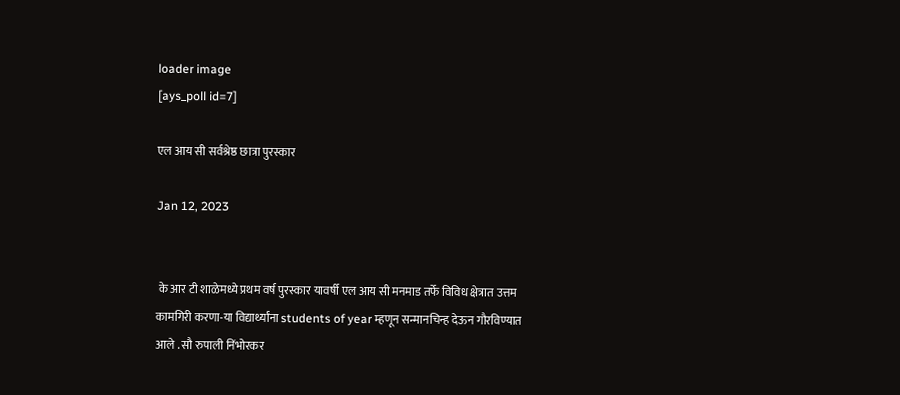loader image
[ays_poll id=7]

एल आय सी सर्वश्रेष्ठ छात्रा पुरस्कार

Jan 12, 2023


 के आर टी शाळेमध्ये प्रथम वर्ष पुरस्कार यावर्षी एल आय सी मनमाड तर्फे विविध क्षेत्रात उत्तम कामगिरी करणा-या विद्यार्थ्यांना students of year म्हणून सन्मानचिन्ह देऊन गौरविण्यात आले . सौ रुपाली निंभोरकर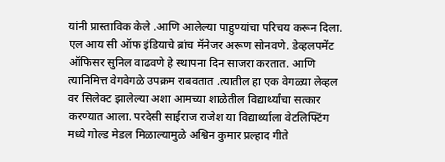यांनी प्रास्ताविक केले .आणि आलेल्या पाहुण्यांचा परिचय करून दिला. एल आय सी ऑफ इंडियाचे ब्रांच मॅनेजर अरूण सोनवणे. डेव्हलपमेंट ऑफिसर सुनिल वाढवणे हे स्थापना दिन साजरा करतात. आणि त्यानिमित्त वेगवेगळे उपक्रम राबवतात .त्यातील हा एक वेगळ्या लेव्हल वर सिलेक्ट झालेल्या अशा आमच्या शाळेतील विद्यार्थ्यांचा सत्कार करण्यात आला. परदेसी साईराज राजेश या विद्यार्थ्याला वेटलिफ्टिंग मध्ये गोल्ड मेडल मिळाल्यामुळे अश्विन कुमार प्रल्हाद गीते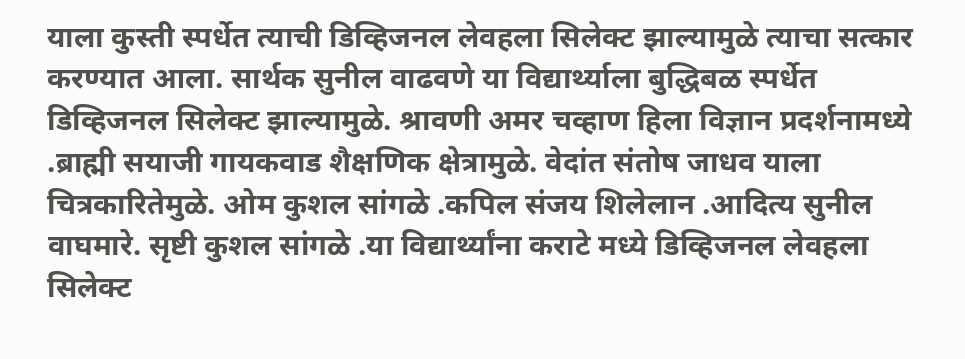याला कुस्ती स्पर्धेत त्याची डिव्हिजनल लेवहला सिलेक्ट झाल्यामुळे त्याचा सत्कार करण्यात आला. सार्थक सुनील वाढवणे या विद्यार्थ्याला बुद्धिबळ स्पर्धेत डिव्हिजनल सिलेक्ट झाल्यामुळे. श्रावणी अमर चव्हाण हिला विज्ञान प्रदर्शनामध्ये .ब्राह्मी सयाजी गायकवाड शैक्षणिक क्षेत्रामुळे. वेदांत संतोष जाधव याला चित्रकारितेमुळे. ओम कुशल सांगळे .कपिल संजय शिलेलान .आदित्य सुनील वाघमारे. सृष्टी कुशल सांगळे .या विद्यार्थ्यांना कराटे मध्ये डिव्हिजनल लेवहला सिलेक्ट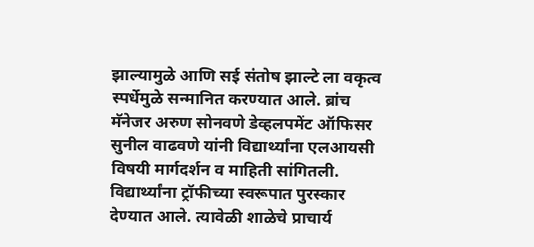झाल्यामुळे आणि सई संतोष झाल्टे ला वकृत्व स्पर्धेमुळे सन्मानित करण्यात आले. ब्रांच मॅनेजर अरुण सोनवणे डेव्हलपमेंट ऑफिसर सुनील वाढवणे यांनी विद्यार्थ्यांना एलआयसी विषयी मार्गदर्शन व माहिती सांगितली. विद्यार्थ्यांना ट्रॉफीच्या स्वरूपात पुरस्कार देण्यात आले. त्यावेळी शाळेचे प्राचार्य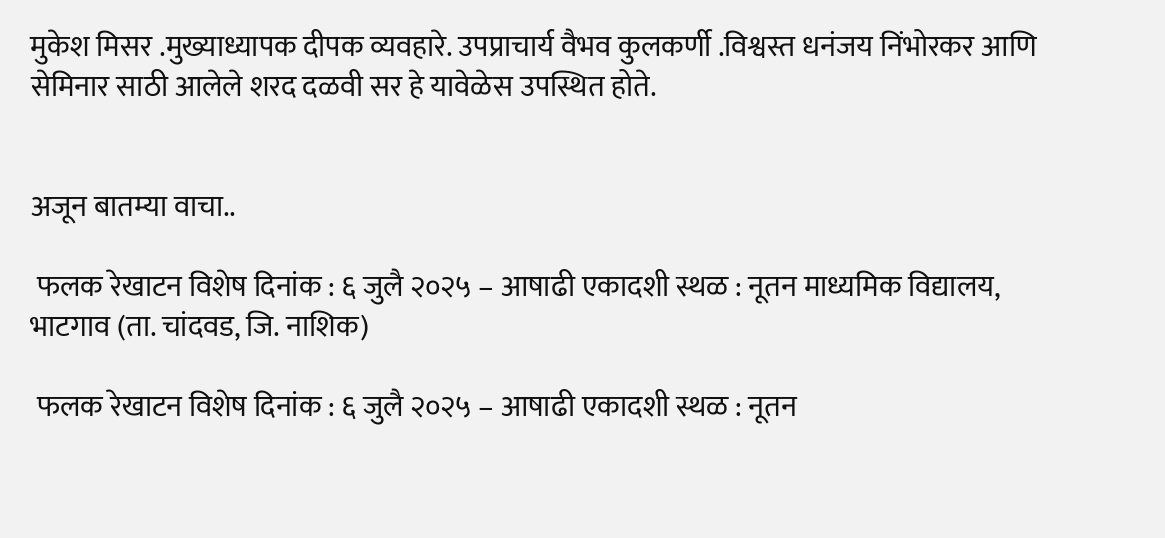मुकेश मिसर .मुख्याध्यापक दीपक व्यवहारे. उपप्राचार्य वैभव कुलकर्णी .विश्वस्त धनंजय निंभोरकर आणि सेमिनार साठी आलेले शरद दळवी सर हे यावेळेस उपस्थित होते.


अजून बातम्या वाचा..

 फलक रेखाटन विशेष दिनांक : ६ जुलै २०२५ – आषाढी एकादशी स्थळ : नूतन माध्यमिक विद्यालय, भाटगाव (ता. चांदवड, जि. नाशिक)

 फलक रेखाटन विशेष दिनांक : ६ जुलै २०२५ – आषाढी एकादशी स्थळ : नूतन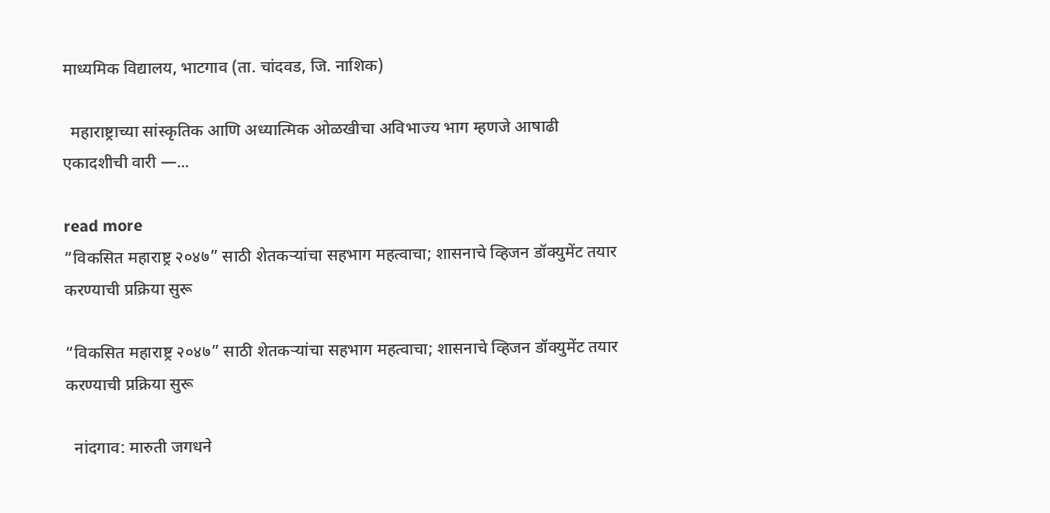माध्यमिक विद्यालय, भाटगाव (ता. चांदवड, जि. नाशिक)

  महाराष्ट्राच्या सांस्कृतिक आणि अध्यात्मिक ओळखीचा अविभाज्य भाग म्हणजे आषाढी एकादशीची वारी —...

read more
“विकसित महाराष्ट्र २०४७” साठी शेतकऱ्यांचा सहभाग महत्वाचा; शासनाचे व्हिजन डॉक्युमेंट तयार करण्याची प्रक्रिया सुरू

“विकसित महाराष्ट्र २०४७” साठी शेतकऱ्यांचा सहभाग महत्वाचा; शासनाचे व्हिजन डॉक्युमेंट तयार करण्याची प्रक्रिया सुरू

  नांदगाव: मारुती जगधने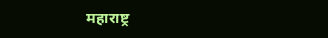महाराष्ट्र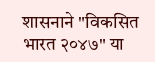शासनाने "विकसित भारत २०४७" या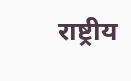राष्ट्रीय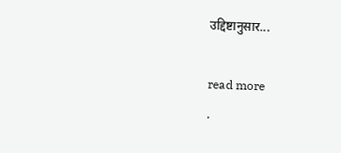उद्दिष्टानुसार...

read more
.